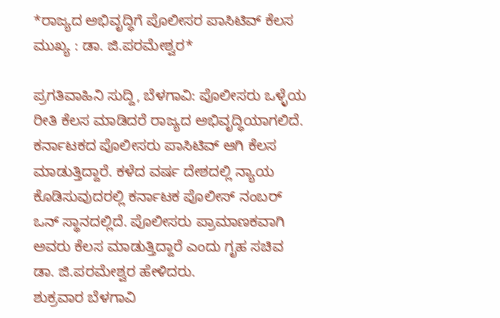*ರಾಜ್ಯದ ಅಭಿವೃದ್ಧಿಗೆ ಪೊಲೀಸರ ಪಾಸಿಟಿವ್ ಕೆಲಸ ಮುಖ್ಯ : ಡಾ. ಜಿ.ಪರಮೇಶ್ವರ*

ಪ್ರಗತಿವಾಹಿನಿ ಸುದ್ದಿ, ಬೆಳಗಾವಿ: ಪೊಲೀಸರು ಒಳ್ಳೆಯ ರೀತಿ ಕೆಲಸ ಮಾಡಿದರೆ ರಾಜ್ಯದ ಅಭಿವೃದ್ಧಿಯಾಗಲಿದೆ. ಕರ್ನಾಟಕದ ಪೊಲೀಸರು ಪಾಸಿಟಿವ್ ಆಗಿ ಕೆಲಸ ಮಾಡುತ್ತಿದ್ದಾರೆ. ಕಳೆದ ವರ್ಷ ದೇಶದಲ್ಲಿ ನ್ಯಾಯ ಕೊಡಿಸುವುದರಲ್ಲಿ ಕರ್ನಾಟಕ ಪೊಲೀಸ್ ನಂಬರ್ ಒನ್ ಸ್ಥಾನದಲ್ಲಿದೆ. ಪೊಲೀಸರು ಪ್ರಾಮಾಣಕವಾಗಿ ಅವರು ಕೆಲಸ ಮಾಡುತ್ತಿದ್ದಾರೆ ಎಂದು ಗೃಹ ಸಚಿವ ಡಾ. ಜಿ.ಪರಮೇಶ್ವರ ಹೇಳಿದರು.
ಶುಕ್ರವಾರ ಬೆಳಗಾವಿ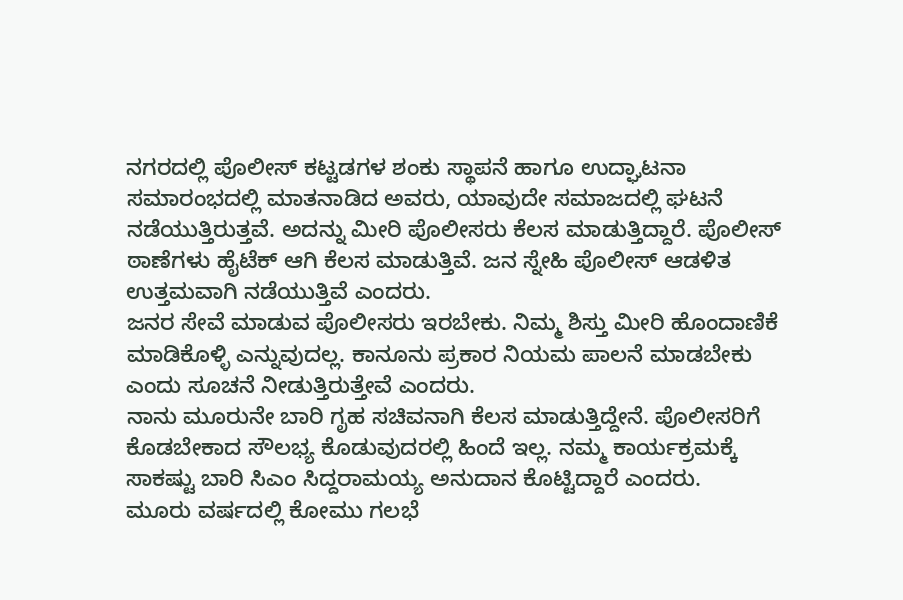ನಗರದಲ್ಲಿ ಪೊಲೀಸ್ ಕಟ್ಟಡಗಳ ಶಂಕು ಸ್ಥಾಪನೆ ಹಾಗೂ ಉದ್ಘಾಟನಾ ಸಮಾರಂಭದಲ್ಲಿ ಮಾತನಾಡಿದ ಅವರು, ಯಾವುದೇ ಸಮಾಜದಲ್ಲಿ ಘಟನೆ ನಡೆಯುತ್ತಿರುತ್ತವೆ. ಅದನ್ನು ಮೀರಿ ಪೊಲೀಸರು ಕೆಲಸ ಮಾಡುತ್ತಿದ್ದಾರೆ. ಪೊಲೀಸ್ ಠಾಣೆಗಳು ಹೈಟೆಕ್ ಆಗಿ ಕೆಲಸ ಮಾಡುತ್ತಿವೆ. ಜನ ಸ್ನೇಹಿ ಪೊಲೀಸ್ ಆಡಳಿತ ಉತ್ತಮವಾಗಿ ನಡೆಯುತ್ತಿವೆ ಎಂದರು.
ಜನರ ಸೇವೆ ಮಾಡುವ ಪೊಲೀಸರು ಇರಬೇಕು. ನಿಮ್ಮ ಶಿಸ್ತು ಮೀರಿ ಹೊಂದಾಣಿಕೆ ಮಾಡಿಕೊಳ್ಳಿ ಎನ್ನುವುದಲ್ಲ. ಕಾನೂನು ಪ್ರಕಾರ ನಿಯಮ ಪಾಲನೆ ಮಾಡಬೇಕು ಎಂದು ಸೂಚನೆ ನೀಡುತ್ತಿರುತ್ತೇವೆ ಎಂದರು.
ನಾನು ಮೂರುನೇ ಬಾರಿ ಗೃಹ ಸಚಿವನಾಗಿ ಕೆಲಸ ಮಾಡುತ್ತಿದ್ದೇನೆ. ಪೊಲೀಸರಿಗೆ ಕೊಡಬೇಕಾದ ಸೌಲಭ್ಯ ಕೊಡುವುದರಲ್ಲಿ ಹಿಂದೆ ಇಲ್ಲ. ನಮ್ಮ ಕಾರ್ಯಕ್ರಮಕ್ಕೆ ಸಾಕಷ್ಟು ಬಾರಿ ಸಿಎಂ ಸಿದ್ದರಾಮಯ್ಯ ಅನುದಾನ ಕೊಟ್ಟಿದ್ದಾರೆ ಎಂದರು.
ಮೂರು ವರ್ಷದಲ್ಲಿ ಕೋಮು ಗಲಭೆ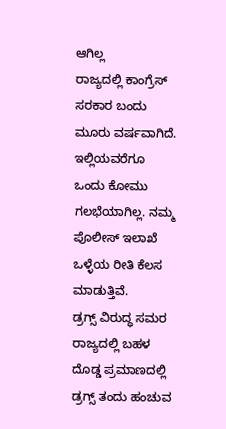ಆಗಿಲ್ಲ
ರಾಜ್ಯದಲ್ಲಿ ಕಾಂಗ್ರೆಸ್ ಸರಕಾರ ಬಂದು ಮೂರು ವರ್ಷವಾಗಿದೆ. ಇಲ್ಲಿಯವರೆಗೂ ಒಂದು ಕೋಮು ಗಲಭೆಯಾಗಿಲ್ಲ. ನಮ್ಮ ಪೊಲೀಸ್ ಇಲಾಖೆ ಒಳ್ಳೆಯ ರೀತಿ ಕೆಲಸ ಮಾಡುತ್ತಿವೆ.
ಡ್ರಗ್ಸ್ ವಿರುದ್ಧ ಸಮರ
ರಾಜ್ಯದಲ್ಲಿ ಬಹಳ ದೊಡ್ಡ ಪ್ರಮಾಣದಲ್ಲಿ ಡ್ರಗ್ಸ್ ತಂದು ಹಂಚುವ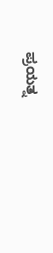ಪ್ರಯತ್ನ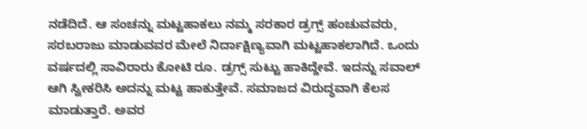ನಡೆದಿದೆ. ಆ ಸಂಚನ್ನು ಮಟ್ಟಹಾಕಲು ನಮ್ಮ ಸರಕಾರ ಡ್ರಗ್ಸ್ ಹಂಚುವವರು, ಸರಬರಾಜು ಮಾಡುವವರ ಮೇಲೆ ನಿರ್ದಾಕ್ಷಿಣ್ಯವಾಗಿ ಮಟ್ಟಹಾಕಲಾಗಿದೆ. ಒಂದು ವರ್ಷದಲ್ಲಿ ಸಾವಿರಾರು ಕೋಟಿ ರೂ. ಡ್ರಗ್ಸ್ ಸುಟ್ಟು ಹಾಕಿದ್ದೇವೆ. ಇದನ್ನು ಸವಾಲ್ ಆಗಿ ಸ್ವೀಕರಿಸಿ ಅದನ್ನು ಮಟ್ಟ ಹಾಕುತ್ತೇವೆ. ಸಮಾಜದ ವಿರುದ್ಧವಾಗಿ ಕೆಲಸ ಮಾಡುತ್ತಾರೆ. ಅವರ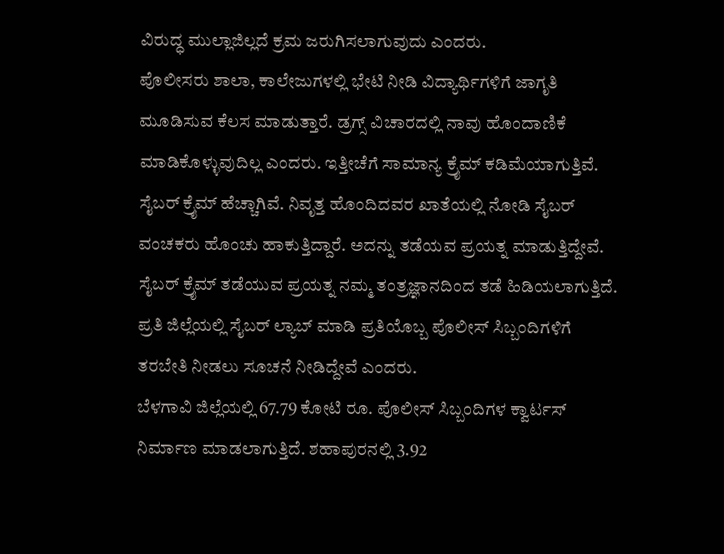ವಿರುದ್ಧ ಮುಲ್ಲಾಜಿಲ್ಲದೆ ಕ್ರಮ ಜರುಗಿಸಲಾಗುವುದು ಎಂದರು.
ಪೊಲೀಸರು ಶಾಲಾ, ಕಾಲೇಜುಗಳಲ್ಲಿ ಭೇಟಿ ನೀಡಿ ವಿದ್ಯಾರ್ಥಿಗಳಿಗೆ ಜಾಗೃತಿ ಮೂಡಿಸುವ ಕೆಲಸ ಮಾಡುತ್ತಾರೆ. ಡ್ರಗ್ಸ್ ವಿಚಾರದಲ್ಲಿ ನಾವು ಹೊಂದಾಣಿಕೆ ಮಾಡಿಕೊಳ್ಳುವುದಿಲ್ಲ ಎಂದರು. ಇತ್ತೀಚೆಗೆ ಸಾಮಾನ್ಯ ಕ್ರೈಮ್ ಕಡಿಮೆಯಾಗುತ್ತಿವೆ. ಸೈಬರ್ ಕ್ರೈಮ್ ಹೆಚ್ಚಾಗಿವೆ. ನಿವೃತ್ತ ಹೊಂದಿದವರ ಖಾತೆಯಲ್ಲಿ ನೋಡಿ ಸೈಬರ್ ವಂಚಕರು ಹೊಂಚು ಹಾಕುತ್ತಿದ್ದಾರೆ. ಅದನ್ನು ತಡೆಯವ ಪ್ರಯತ್ನ ಮಾಡುತ್ತಿದ್ದೇವೆ. ಸೈಬರ್ ಕ್ರೈಮ್ ತಡೆಯುವ ಪ್ರಯತ್ನ ನಮ್ಮ ತಂತ್ರಜ್ಞಾನದಿಂದ ತಡೆ ಹಿಡಿಯಲಾಗುತ್ತಿದೆ. ಪ್ರತಿ ಜಿಲ್ಲೆಯಲ್ಲಿ ಸೈಬರ್ ಲ್ಯಾಬ್ ಮಾಡಿ ಪ್ರತಿಯೊಬ್ಬ ಪೊಲೀಸ್ ಸಿಬ್ಬಂದಿಗಳಿಗೆ ತರಬೇತಿ ನೀಡಲು ಸೂಚನೆ ನೀಡಿದ್ದೇವೆ ಎಂದರು.
ಬೆಳಗಾವಿ ಜಿಲ್ಲೆಯಲ್ಲಿ 67.79 ಕೋಟಿ ರೂ. ಪೊಲೀಸ್ ಸಿಬ್ಬಂದಿಗಳ ಕ್ವಾರ್ಟಸ್ ನಿರ್ಮಾಣ ಮಾಡಲಾಗುತ್ತಿದೆ. ಶಹಾಪುರನಲ್ಲಿ 3.92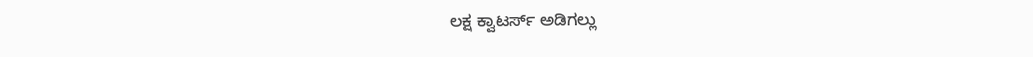ಲಕ್ಷ ಕ್ವಾಟರ್ಸ್ ಅಡಿಗಲ್ಲು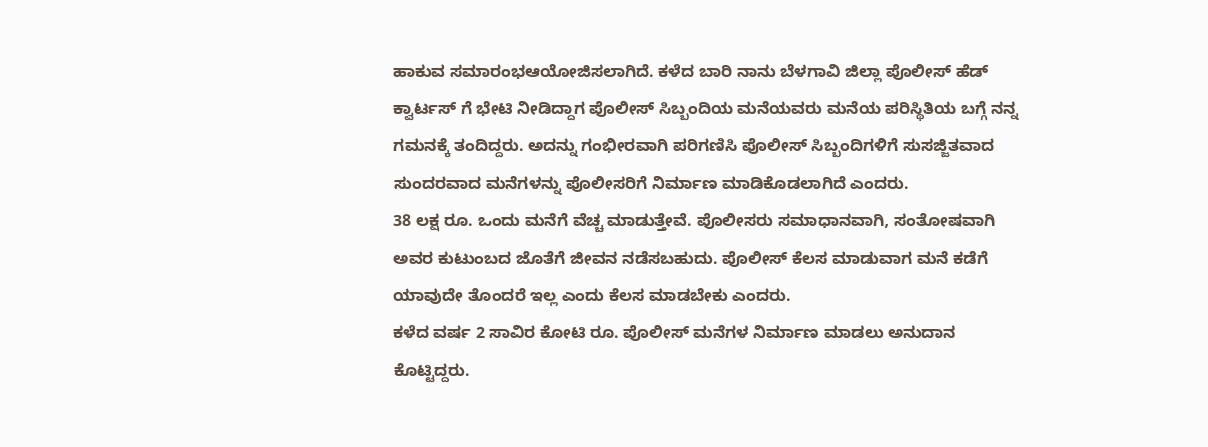ಹಾಕುವ ಸಮಾರಂಭಆಯೋಜಿಸಲಾಗಿದೆ. ಕಳೆದ ಬಾರಿ ನಾನು ಬೆಳಗಾವಿ ಜಿಲ್ಲಾ ಪೊಲೀಸ್ ಹೆಡ್ ಕ್ವಾರ್ಟಸ್ ಗೆ ಭೇಟಿ ನೀಡಿದ್ದಾಗ ಪೊಲೀಸ್ ಸಿಬ್ಬಂದಿಯ ಮನೆಯವರು ಮನೆಯ ಪರಿಸ್ಥಿತಿಯ ಬಗ್ಗೆ ನನ್ನ ಗಮನಕ್ಕೆ ತಂದಿದ್ದರು. ಅದನ್ನು ಗಂಭೀರವಾಗಿ ಪರಿಗಣಿಸಿ ಪೊಲೀಸ್ ಸಿಬ್ಬಂದಿಗಳಿಗೆ ಸುಸಜ್ಜಿತವಾದ ಸುಂದರವಾದ ಮನೆಗಳನ್ನು ಪೊಲೀಸರಿಗೆ ನಿರ್ಮಾಣ ಮಾಡಿಕೊಡಲಾಗಿದೆ ಎಂದರು.
38 ಲಕ್ಷ ರೂ. ಒಂದು ಮನೆಗೆ ವೆಚ್ಚ ಮಾಡುತ್ತೇವೆ. ಪೊಲೀಸರು ಸಮಾಧಾನವಾಗಿ, ಸಂತೋಷವಾಗಿ ಅವರ ಕುಟುಂಬದ ಜೊತೆಗೆ ಜೀವನ ನಡೆಸಬಹುದು. ಪೊಲೀಸ್ ಕೆಲಸ ಮಾಡುವಾಗ ಮನೆ ಕಡೆಗೆ ಯಾವುದೇ ತೊಂದರೆ ಇಲ್ಲ ಎಂದು ಕೆಲಸ ಮಾಡಬೇಕು ಎಂದರು.
ಕಳೆದ ವರ್ಷ 2 ಸಾವಿರ ಕೋಟಿ ರೂ. ಪೊಲೀಸ್ ಮನೆಗಳ ನಿರ್ಮಾಣ ಮಾಡಲು ಅನುದಾನ ಕೊಟ್ಟಿದ್ದರು.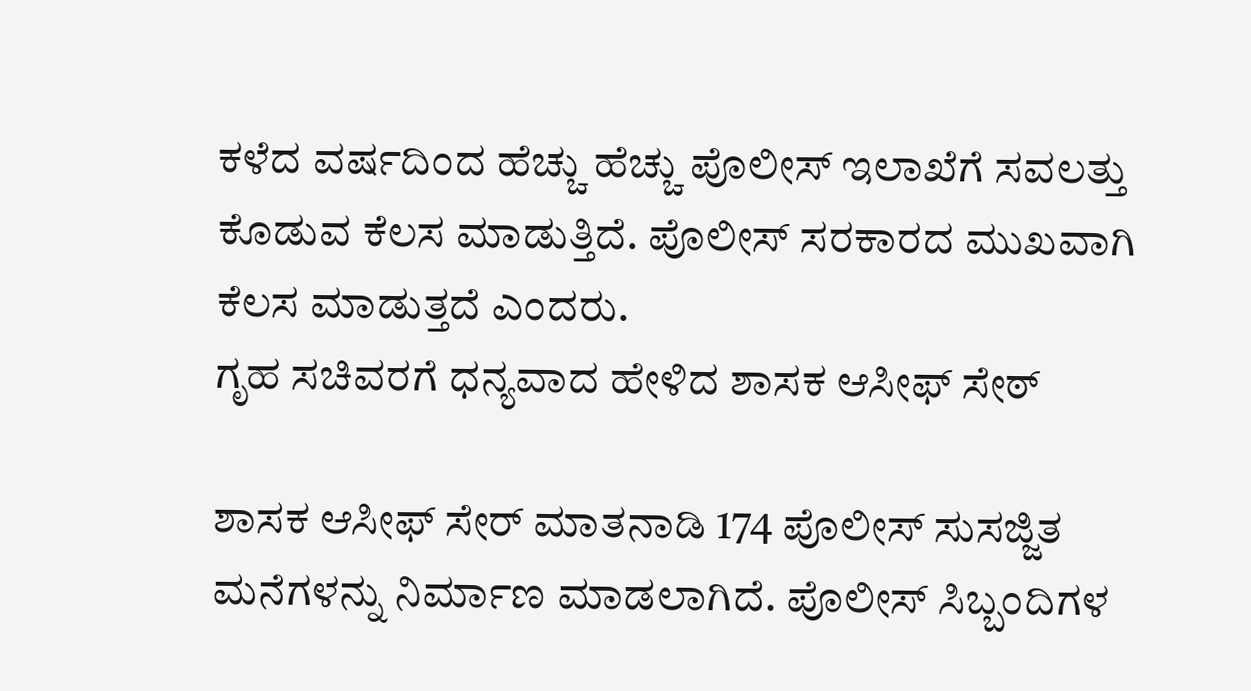ಕಳೆದ ವರ್ಷದಿಂದ ಹೆಚ್ಚು ಹೆಚ್ಚು ಪೊಲೀಸ್ ಇಲಾಖೆಗೆ ಸವಲತ್ತು ಕೊಡುವ ಕೆಲಸ ಮಾಡುತ್ತಿದೆ. ಪೊಲೀಸ್ ಸರಕಾರದ ಮುಖವಾಗಿ ಕೆಲಸ ಮಾಡುತ್ತದೆ ಎಂದರು.
ಗೃಹ ಸಚಿವರಗೆ ಧನ್ಯವಾದ ಹೇಳಿದ ಶಾಸಕ ಆಸೀಫ್ ಸೇಠ್

ಶಾಸಕ ಆಸೀಫ್ ಸೇರ್ ಮಾತನಾಡಿ 174 ಪೊಲೀಸ್ ಸುಸಜ್ಜಿತ ಮನೆಗಳನ್ನು ನಿರ್ಮಾಣ ಮಾಡಲಾಗಿದೆ. ಪೊಲೀಸ್ ಸಿಬ್ಬಂದಿಗಳ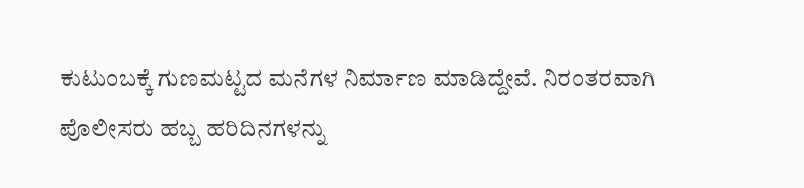ಕುಟುಂಬಕ್ಕೆ ಗುಣಮಟ್ಟದ ಮನೆಗಳ ನಿರ್ಮಾಣ ಮಾಡಿದ್ದೇವೆ. ನಿರಂತರವಾಗಿ ಪೊಲೀಸರು ಹಬ್ಬ ಹರಿದಿನಗಳನ್ನು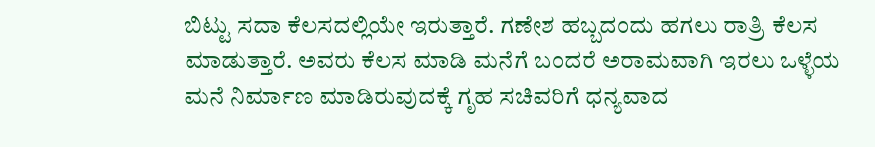ಬಿಟ್ಟು ಸದಾ ಕೆಲಸದಲ್ಲಿಯೇ ಇರುತ್ತಾರೆ. ಗಣೇಶ ಹಬ್ಬದಂದು ಹಗಲು ರಾತ್ರಿ ಕೆಲಸ ಮಾಡುತ್ತಾರೆ. ಅವರು ಕೆಲಸ ಮಾಡಿ ಮನೆಗೆ ಬಂದರೆ ಅರಾಮವಾಗಿ ಇರಲು ಒಳ್ಳೆಯ ಮನೆ ನಿರ್ಮಾಣ ಮಾಡಿರುವುದಕ್ಕೆ ಗೃಹ ಸಚಿವರಿಗೆ ಧನ್ಯವಾದ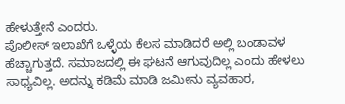ಹೇಳುತ್ತೇನೆ ಎಂದರು.
ಪೊಲೀಸ್ ಇಲಾಖೆಗೆ ಒಳ್ಳೆಯ ಕೆಲಸ ಮಾಡಿದರೆ ಅಲ್ಲಿ ಬಂಡಾವಳ ಹೆಚ್ಚಾಗುತ್ತದೆ. ಸಮಾಜದಲ್ಲಿ ಈ ಘಟನೆ ಆಗುವುದಿಲ್ಲ ಎಂದು ಹೇಳಲು ಸಾಧ್ಯವಿಲ್ಲ. ಅದನ್ನು ಕಡಿಮೆ ಮಾಡಿ ಜಮೀನು ವ್ಯವಹಾರ,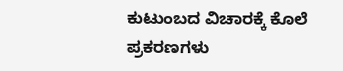ಕುಟುಂಬದ ವಿಚಾರಕ್ಕೆ ಕೊಲೆ ಪ್ರಕರಣಗಳು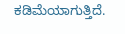ಕಡಿಮೆಯಾಗುತ್ತಿದೆ.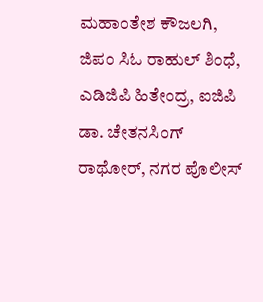ಮಹಾಂತೇಶ ಕೌಜಲಗಿ, ಜಿಪಂ ಸಿಓ ರಾಹುಲ್ ಶಿಂಧೆ, ಎಡಿಜಿಪಿ ಹಿತೇಂದ್ರ, ಐಜಿಪಿ ಡಾ. ಚೇತನಸಿಂಗ್ ರಾಥೋರ್, ನಗರ ಪೊಲೀಸ್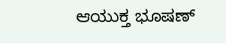ಆಯುಕ್ತ ಭೂಷಣ್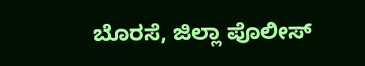ಬೊರಸೆ, ಜಿಲ್ಲಾ ಪೊಲೀಸ್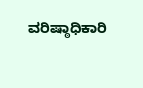ವರಿಷ್ಠಾಧಿಕಾರಿ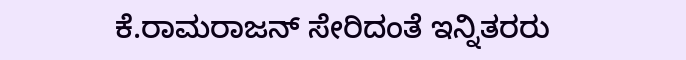ಕೆ.ರಾಮರಾಜನ್ ಸೇರಿದಂತೆ ಇನ್ನಿತರರು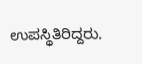ಉಪಸ್ಥಿತಿರಿದ್ದರು.